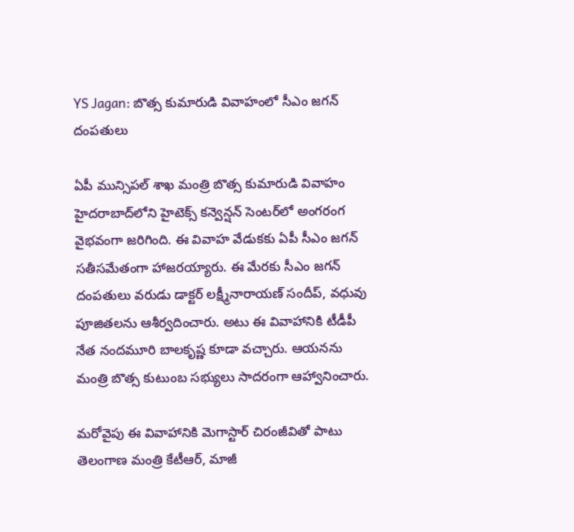YS Jagan: బొత్స కుమారుడి వివాహంలో సీఎం జగన్ దంపతులు

ఏపీ మున్సిపల్ శాఖ మంత్రి బొత్స కుమారుడి వివాహం హైదరాబాద్‌లోని హైటెక్స్ కన్వెన్షన్ సెంటర్‌లో అంగరంగ వైభవంగా జరిగింది. ఈ వివాహ వేడుకకు ఏపీ సీఎం జగన్ సతీసమేతంగా హాజరయ్యారు. ఈ మేరకు సీఎం జగన్ దంపతులు వరుడు డాక్టర్ లక్ష్మీనారాయణ్ సందీప్, వధువు పూజితలను ఆశీర్వదించారు. అటు ఈ వివాహానికి టీడీపీ నేత నంద‌మూరి బాల‌కృష్ణ కూడా వ‌చ్చారు. ఆయ‌న‌ను మంత్రి బొత్స కుటుంబ స‌భ్యులు సాద‌రంగా ఆహ్వానించారు.

మ‌రోవైపు ఈ వివాహానికి మెగాస్టార్ చిరంజీవితో పాటు తెలంగాణ‌ మంత్రి కేటీఆర్, మాజీ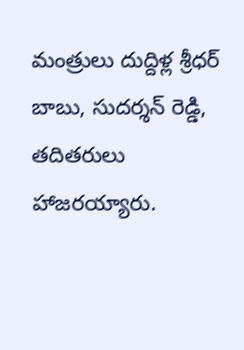మంత్రులు దుద్దిళ్ల శ్రీధర్ బాబు, సుదర్శన్ రెడ్డి, తదితరులు హాజరయ్యారు.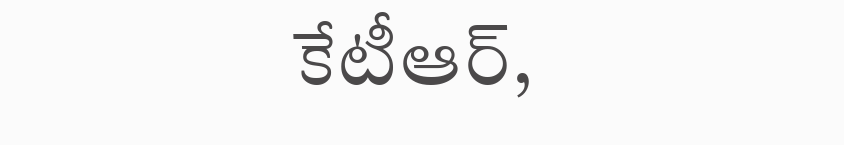కేటీఆర్,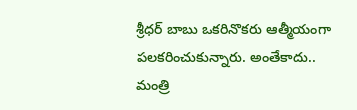శ్రీధర్ బాబు ఒకరినొకరు ఆత్మీయంగా పలకరించుకున్నారు. అంతేకాదు.. మంత్రి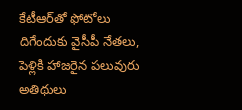కేటీఆర్‌తో ఫోటోలు దిగేందుకు వైసీపీ నేతలు, పెళ్లికి హాజరైన పలువురు అతిథులు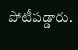పోటీప‌డ్డారు.